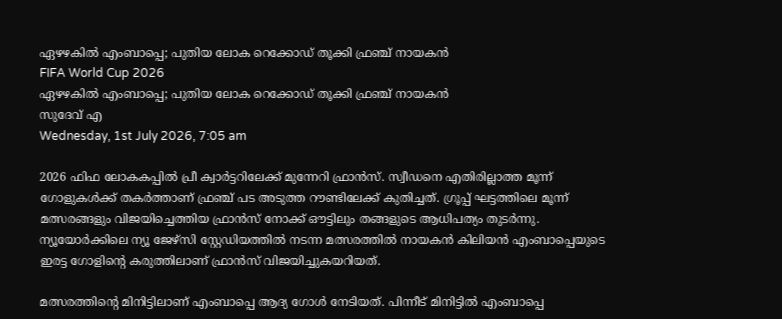ഏഴഴകില്‍ എംബാപ്പെ; പുതിയ ലോക റെക്കോഡ് തൂക്കി ഫ്രഞ്ച് നായകന്‍
FIFA World Cup 2026
ഏഴഴകില്‍ എംബാപ്പെ; പുതിയ ലോക റെക്കോഡ് തൂക്കി ഫ്രഞ്ച് നായകന്‍
സുദേവ് എ
Wednesday, 1st July 2026, 7:05 am

2026 ഫിഫ ലോകകപ്പില്‍ പ്രീ ക്വാര്‍ട്ടറിലേക്ക് മുന്നേറി ഫ്രാന്‍സ്. സ്വീഡനെ എതിരില്ലാത്ത മൂന്ന് ഗോളുകള്‍ക്ക് തകര്‍ത്താണ് ഫ്രഞ്ച് പട അടുത്ത റൗണ്ടിലേക്ക് കുതിച്ചത്. ഗ്രൂപ്പ് ഘട്ടത്തിലെ മൂന്ന് മത്സരങ്ങളും വിജയിച്ചെത്തിയ ഫ്രാന്‍സ് നോക്ക് ഔട്ടിലും തങ്ങളുടെ ആധിപത്യം തുടര്‍ന്നു. ന്യൂയോര്‍ക്കിലെ ന്യൂ ജേഴ്‌സി സ്റ്റേഡിയത്തില്‍ നടന്ന മത്സരത്തില്‍ നായകന്‍ കിലിയന്‍ എംബാപ്പെയുടെ ഇരട്ട ഗോളിന്റെ കരുത്തിലാണ് ഫ്രാന്‍സ് വിജയിച്ചുകയറിയത്.

മത്സരത്തിന്റെ മിനിട്ടിലാണ് എംബാപ്പെ ആദ്യ ഗോള്‍ നേടിയത്. പിന്നീട് മിനിട്ടില്‍ എംബാപ്പെ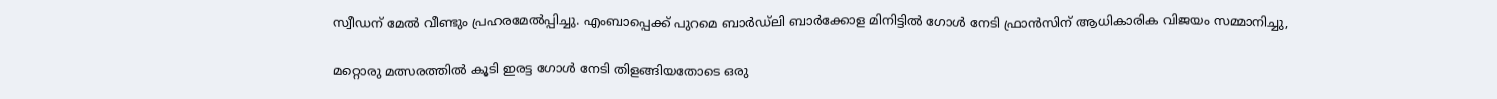സ്വീഡന് മേല്‍ വീണ്ടും പ്രഹരമേല്‍പ്പിച്ചു. എംബാപ്പെക്ക് പുറമെ ബാര്‍ഡ്ലി ബാര്‍ക്കോള മിനിട്ടില്‍ ഗോള്‍ നേടി ഫ്രാന്‍സിന് ആധികാരിക വിജയം സമ്മാനിച്ചു,

മറ്റൊരു മത്സരത്തില്‍ കൂടി ഇരട്ട ഗോള്‍ നേടി തിളങ്ങിയതോടെ ഒരു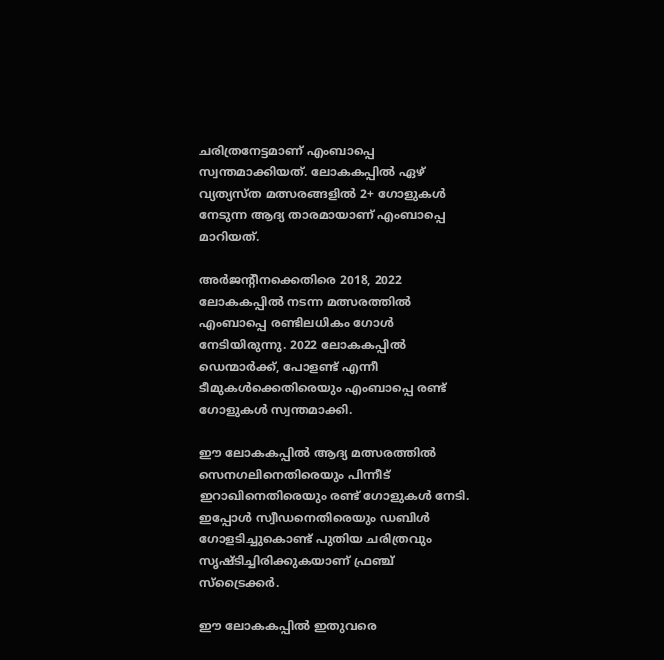ചരിത്രനേട്ടമാണ് എംബാപ്പെ സ്വന്തമാക്കിയത്. ലോകകപ്പില്‍ ഏഴ് വ്യത്യസ്ത മത്സരങ്ങളില്‍ 2+ ഗോളുകള്‍ നേടുന്ന ആദ്യ താരമായാണ് എംബാപ്പെ മാറിയത്.

അര്‍ജന്റീനക്കെതിരെ 2018, 2022 ലോകകപ്പില്‍ നടന്ന മത്സരത്തില്‍ എംബാപ്പെ രണ്ടിലധികം ഗോള്‍ നേടിയിരുന്നു. 2022 ലോകകപ്പില്‍ ഡെന്മാര്‍ക്ക്, പോളണ്ട് എന്നീ ടീമുകള്‍ക്കെതിരെയും എംബാപ്പെ രണ്ട് ഗോളുകള്‍ സ്വന്തമാക്കി.

ഈ ലോകകപ്പില്‍ ആദ്യ മത്സരത്തില്‍ സെനഗലിനെതിരെയും പിന്നീട് ഇറാഖിനെതിരെയും രണ്ട് ഗോളുകള്‍ നേടി. ഇപ്പോള്‍ സ്വീഡനെതിരെയും ഡബിള്‍ ഗോളടിച്ചുകൊണ്ട് പുതിയ ചരിത്രവും സൃഷ്ടിച്ചിരിക്കുകയാണ് ഫ്രഞ്ച് സ്‌ട്രൈക്കര്‍.

ഈ ലോകകപ്പില്‍ ഇതുവരെ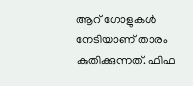ആറ് ഗോളുകള്‍ നേടിയാണ് താരം കുതിക്കുന്നത്. ഫിഫ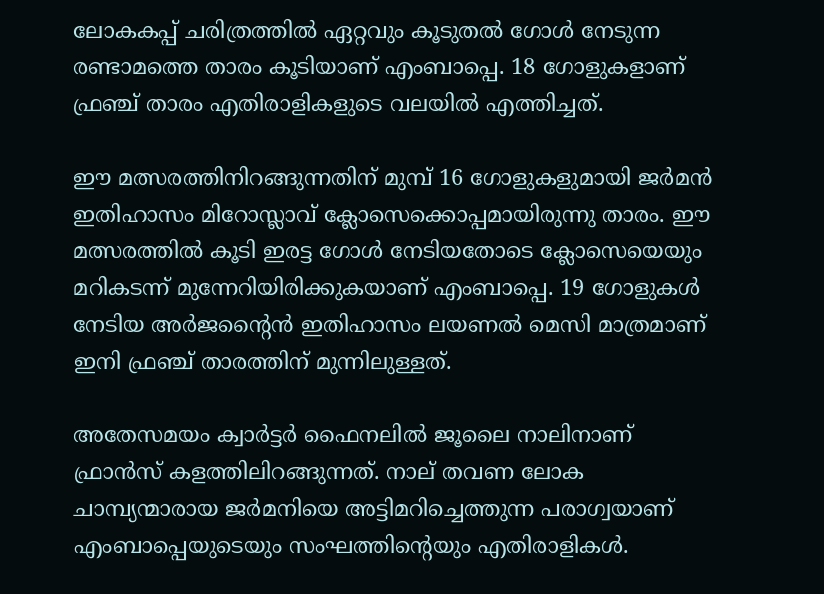ലോകകപ്പ് ചരിത്രത്തില്‍ ഏറ്റവും കൂടുതല്‍ ഗോള്‍ നേടുന്ന രണ്ടാമത്തെ താരം കൂടിയാണ് എംബാപ്പെ. 18 ഗോളുകളാണ് ഫ്രഞ്ച് താരം എതിരാളികളുടെ വലയില്‍ എത്തിച്ചത്.

ഈ മത്സരത്തിനിറങ്ങുന്നതിന് മുമ്പ് 16 ഗോളുകളുമായി ജര്‍മന്‍ ഇതിഹാസം മിറോസ്ലാവ് ക്ലോസെക്കൊപ്പമായിരുന്നു താരം. ഈ മത്സരത്തില്‍ കൂടി ഇരട്ട ഗോള്‍ നേടിയതോടെ ക്ലോസെയെയും മറികടന്ന് മുന്നേറിയിരിക്കുകയാണ് എംബാപ്പെ. 19 ഗോളുകള്‍ നേടിയ അര്‍ജന്റൈന്‍ ഇതിഹാസം ലയണല്‍ മെസി മാത്രമാണ് ഇനി ഫ്രഞ്ച് താരത്തിന് മുന്നിലുള്ളത്.

അതേസമയം ക്വാര്‍ട്ടര്‍ ഫൈനലില്‍ ജൂലൈ നാലിനാണ് ഫ്രാന്‍സ് കളത്തിലിറങ്ങുന്നത്. നാല് തവണ ലോക ചാമ്പ്യന്മാരായ ജര്‍മനിയെ അട്ടിമറിച്ചെത്തുന്ന പരാഗ്വയാണ് എംബാപ്പെയുടെയും സംഘത്തിന്റെയും എതിരാളികള്‍.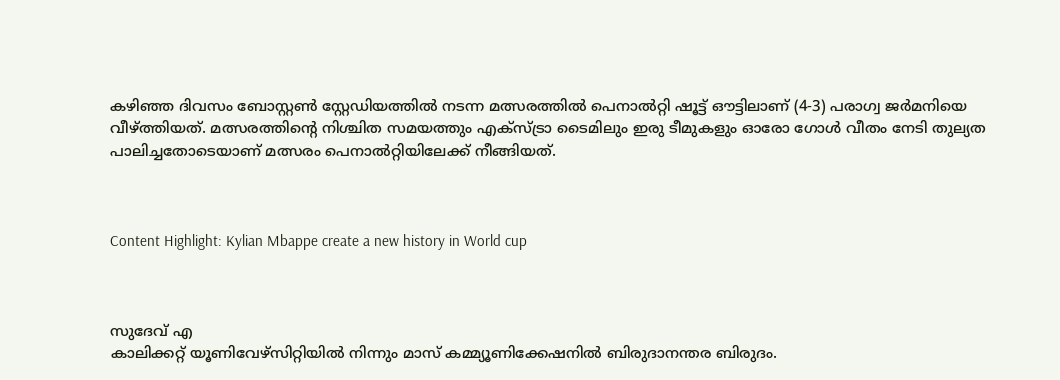കഴിഞ്ഞ ദിവസം ബോസ്റ്റണ്‍ സ്റ്റേഡിയത്തില്‍ നടന്ന മത്സരത്തില്‍ പെനാല്‍റ്റി ഷൂട്ട് ഔട്ടിലാണ് (4-3) പരാഗ്വ ജര്‍മനിയെ വീഴ്ത്തിയത്. മത്സരത്തിന്റെ നിശ്ചിത സമയത്തും എക്സ്ട്രാ ടൈമിലും ഇരു ടീമുകളും ഓരോ ഗോള്‍ വീതം നേടി തുല്യത പാലിച്ചതോടെയാണ് മത്സരം പെനാല്‍റ്റിയിലേക്ക് നീങ്ങിയത്.



Content Highlight: Kylian Mbappe create a new history in World cup



സുദേവ് എ
കാലിക്കറ്റ് യൂണിവേഴ്‌സിറ്റിയില്‍ നിന്നും മാസ് കമ്മ്യൂണിക്കേഷനില്‍ ബിരുദാനന്തര ബിരുദം.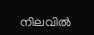നിലവില്‍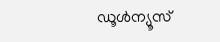ഡൂള്‍ന്യൂസ്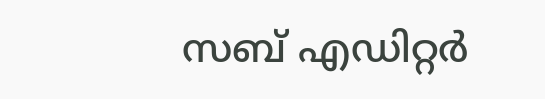സബ് എഡിറ്റര്‍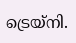ട്രെയ്‌നി.